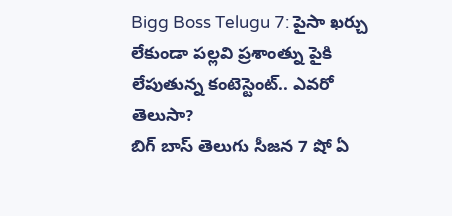Bigg Boss Telugu 7: పైసా ఖర్చు లేకుండా పల్లవి ప్రశాంత్ను పైకి లేపుతున్న కంటెస్టెంట్.. ఎవరో తెలుసా?
బిగ్ బాస్ తెలుగు సీజన 7 షో ఏ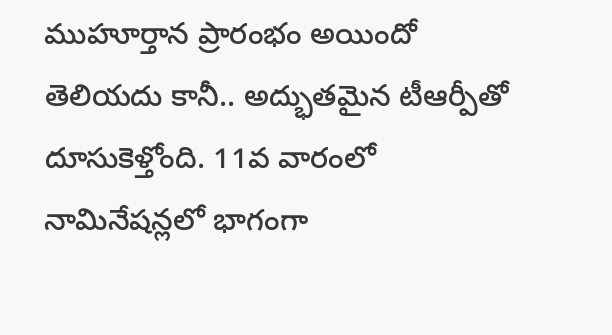ముహూర్తాన ప్రారంభం అయిందో తెలియదు కానీ.. అద్భుతమైన టీఆర్పీతో దూసుకెళ్తోంది. 11వ వారంలో నామినేషన్లలో భాగంగా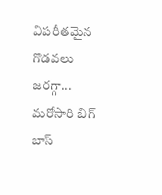విపరీతమైన గొడవలు జరగ్గా... మరోసారి బిగ్ బాస్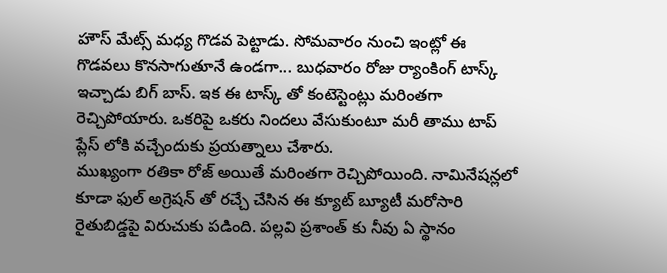హౌస్ మేట్స్ మధ్య గొడవ పెట్టాడు. సోమవారం నుంచి ఇంట్లో ఈ గొడవలు కొనసాగుతూనే ఉండగా... బుధవారం రోజు ర్యాంకింగ్ టాస్క్ ఇచ్చాడు బిగ్ బాస్. ఇక ఈ టాస్క్ తో కంటెస్టెంట్లు మరింతగా రెచ్చిపోయారు. ఒకరిపై ఒకరు నిందలు వేసుకుంటూ మరీ తాము టాప్ ప్లేస్ లోకి వచ్చేందుకు ప్రయత్నాలు చేశారు.
ముఖ్యంగా రతికా రోజ్ అయితే మరింతగా రెచ్చిపోయింది. నామినేషన్లలో కూడా ఫుల్ అగ్రెషన్ తో రచ్చే చేసిన ఈ క్యూట్ బ్యూటీ మరోసారి రైతుబిడ్డపై విరుచుకు పడింది. పల్లవి ప్రశాంత్ కు నీవు ఏ స్థానం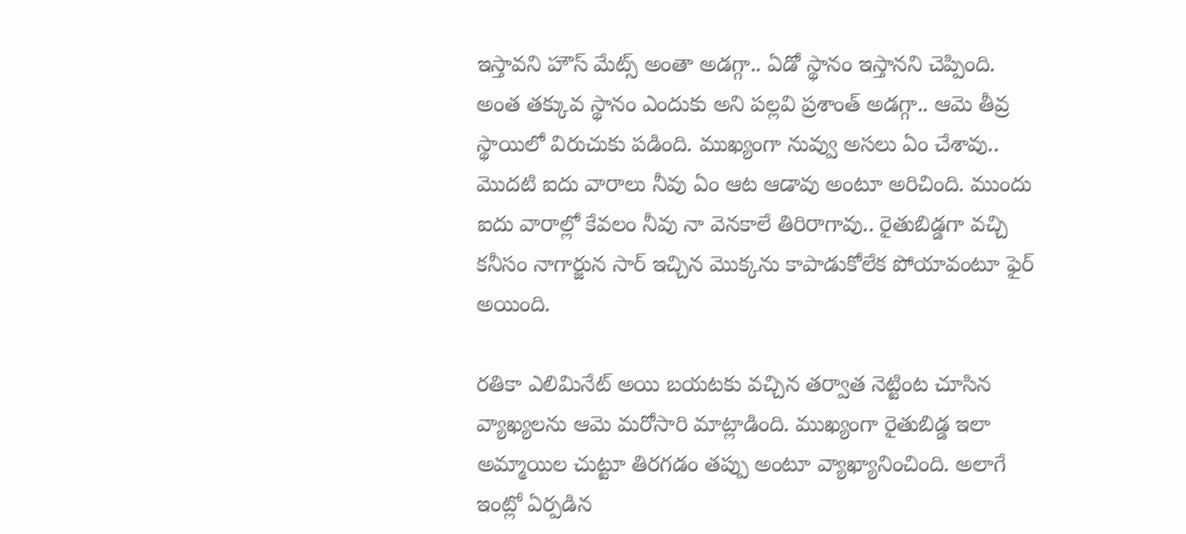ఇస్తావని హౌస్ మేట్స్ అంతా అడగ్గా.. ఏడో స్థానం ఇస్తానని చెప్పింది. అంత తక్కువ స్థానం ఎందుకు అని పల్లవి ప్రశాంత్ అడగ్గా.. ఆమె తీవ్ర స్థాయిలో విరుచుకు పడింది. ముఖ్యంగా నువ్వు అసలు ఏం చేశావు.. మొదటి ఐదు వారాలు నీవు ఏం ఆట ఆడావు అంటూ అరిచింది. ముందు ఐదు వారాల్లో కేవలం నీవు నా వెనకాలే తిరిరాగావు.. రైతుబిడ్డగా వచ్చి కనీసం నాగార్జున సార్ ఇచ్చిన మొక్కను కాపాడుకోలేక పోయావంటూ ఫైర్ అయింది.

రతికా ఎలిమినేట్ అయి బయటకు వచ్చిన తర్వాత నెట్టింట చూసిన వ్యాఖ్యలను ఆమె మరోసారి మాట్లాడింది. ముఖ్యంగా రైతుబిడ్డ ఇలా అమ్మాయిల చుట్టూ తిరగడం తప్పు అంటూ వ్యాఖ్యానించింది. అలాగే ఇంట్లో ఏర్పడిన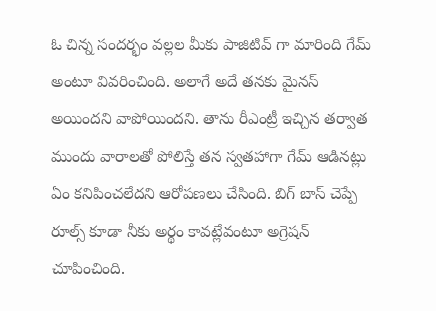ఓ చిన్న సందర్భం వల్లల మీకు పాజిటివ్ గా మారింది గేమ్ అంటూ వివరించింది. అలాగే అదే తనకు మైనస్ అయిందని వాపోయిందని. తాను రీఎంట్రీ ఇచ్చిన తర్వాత ముందు వారాలతో పోలిస్తే తన స్వతహాగా గేమ్ ఆడినట్లు ఏం కనిపించలేదని ఆరోపణలు చేసింది. బిగ్ బాస్ చెప్పే రూల్స్ కూడా నీకు అర్థం కావట్లేవంటూ అగ్రెషన్ చూపించింది.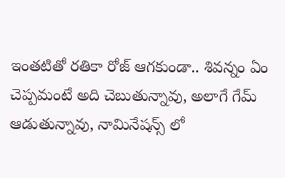ఇంతటితో రతికా రోజ్ ఆగకుండా.. శివన్నం ఏం చెప్పమంటే అది చెబుతున్నావు, అలాగే గేమ్ ఆడుతున్నావు, నామినేషన్స్ లో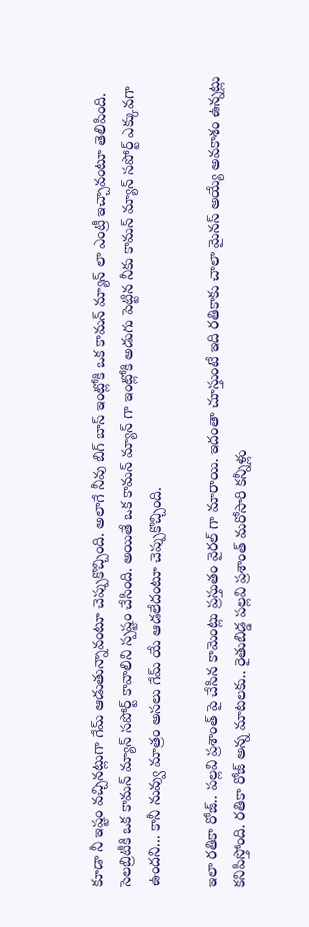కూడా నీ ఇష్టం వచ్చినట్లుగా గేమ్ ఆడుతున్నావంటూ చెప్పుకొచ్చింది. అలాగే నీవు బిగ్ బాస్ ఇంట్లోకి ఒక కామన్ మ్యాన్ లా ఎంట్రీ ఇచ్చావంటూ తెలిపింది. సెలబ్రిటీకి ఒక కామన్ మ్యాన్ సపోర్ట్ కావాలిని స్పష్టం చేసింది. అయితే ఒక కామన్ మ్యాన్ గా ఇంట్లోకి అడుగు పెట్టిన నీకు కామన్ మ్యాన్ సపోర్ట్ ఎక్కువగా ఉందని... కానీ నువ్వు మాత్రం అసలు గేమ్ యే ఆడలేదంటూ చెప్పుకొచ్చింది.

ఇలా రతికా రోజ్.. పల్లవి ప్రశాంత్ పై చేసిన కామెంట్లు ప్రస్తుతం వైరల్ గా మారాయి. ఇదంతా చూస్తుంటే ఇది రతికాకు చాలా మైనస్ అయ్యే అవకాశం ఉన్నట్లు కనిపిస్తోంది. రతికా రోజ్ అన్న మాటలకు.. రైతుబిడ్డ పల్లవి ప్రశాంత్ మరోసారి కన్నీళ్లు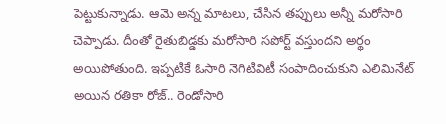పెట్టుకున్నాడు. ఆమె అన్న మాటలు, చేసిన తప్పులు అన్నీ మరోసారి చెప్పాడు. దీంతో రైతుబిడ్డకు మరోసారి సపోర్ట్ వస్తుందని అర్థం అయిపోతుంది. ఇప్పటికే ఓసారి నెగిటివిటీ సంపాదించుకుని ఎలిమినేట్ అయిన రతికా రోజ్.. రెండోసారి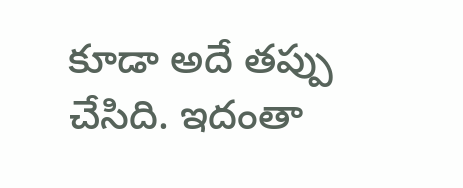కూడా అదే తప్పు చేసిది. ఇదంతా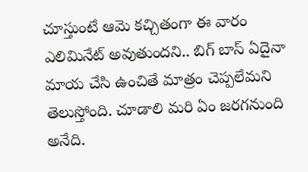చూస్తుంటే ఆమె కచ్చితంగా ఈ వారం ఎలిమినేట్ అవుతుందని.. బిగ్ బాస్ ఏదైనా మాయ చేసి ఉంచితే మాత్రం చెప్పలేమని తెలుస్తోంది. చూడాలి మరి ఏం జరగనుంది అనేది.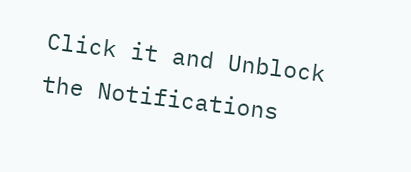Click it and Unblock the Notifications